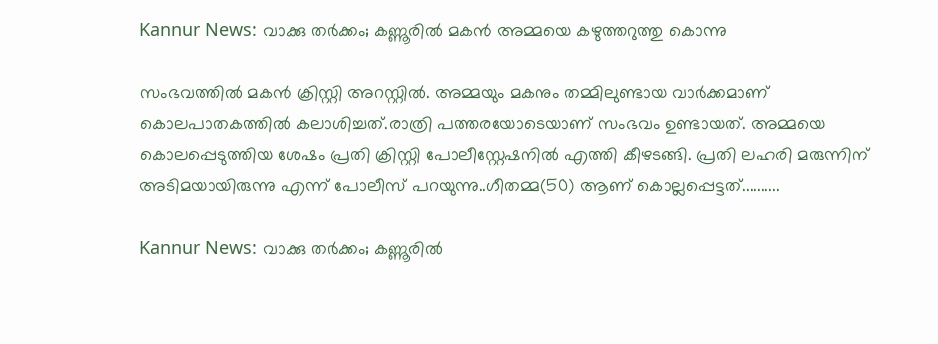Kannur News: വാക്കു തർക്കം; കണ്ണൂരിൽ മകൻ അമ്മയെ കഴുത്തറുത്തു കൊന്നു

സംഭവത്തിൽ മകൻ ക്രിസ്റ്റി അറസ്റ്റിൽ. അമ്മയും മകനും തമ്മിലുണ്ടായ വാർക്കമാണ് കൊലപാതകത്തിൽ കലാശിച്ചത്.രാത്രി പത്തരയോടെയാണ് സംഭവം ഉണ്ടായത്. അമ്മയെ കൊലപ്പെടുത്തിയ ശേഷം പ്രതി ക്രിസ്റ്റി പോലീസ്റ്റേഷനിൽ എത്തി കീഴടങ്ങി. പ്രതി ലഹരി മരുന്നിന് അടിമയായിരുന്നു എന്ന് പോലീസ് പറയുന്നു..ഗീതമ്മ(50) ആണ് കൊല്ലപ്പെട്ടത്..........

Kannur News: വാക്കു തർക്കം; കണ്ണൂരിൽ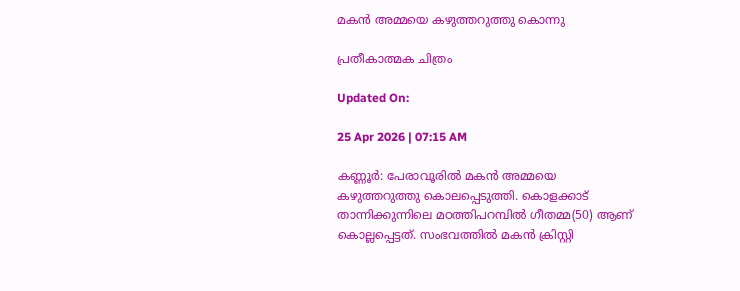മകൻ അമ്മയെ കഴുത്തറുത്തു കൊന്നു

പ്രതീകാത്മക ചിത്രം

Updated On:

25 Apr 2026 | 07:15 AM

കണ്ണൂർ: പേരാവൂരിൽ മകൻ അമ്മയെ കഴുത്തറുത്തു കൊലപ്പെടുത്തി. കൊളക്കാട് താന്നിക്കുന്നിലെ മഠത്തിപറമ്പിൽ ഗീതമ്മ(50) ആണ് കൊല്ലപ്പെട്ടത്. സംഭവത്തിൽ മകൻ ക്രിസ്റ്റി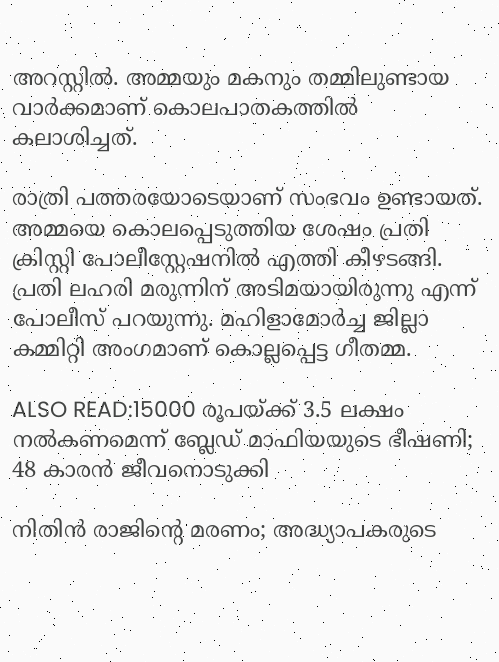അറസ്റ്റിൽ. അമ്മയും മകനും തമ്മിലുണ്ടായ വാർക്കമാണ് കൊലപാതകത്തിൽ കലാശിച്ചത്.

രാത്രി പത്തരയോടെയാണ് സംഭവം ഉണ്ടായത്. അമ്മയെ കൊലപ്പെടുത്തിയ ശേഷം പ്രതി ക്രിസ്റ്റി പോലീസ്റ്റേഷനിൽ എത്തി കീഴടങ്ങി. പ്രതി ലഹരി മരുന്നിന് അടിമയായിരുന്നു എന്ന് പോലീസ് പറയുന്നു. മഹിളാമോർച്ച ജില്ലാ കമ്മിറ്റി അംഗമാണ് കൊല്ലപ്പെട്ട ഗീതമ്മ.

ALSO READ:15000 രൂപയ്ക്ക് 3.5 ലക്ഷം നൽകണമെന്ന് ബ്ലേഡ് മാഫിയയുടെ ഭീഷണി; 48 കാരൻ ജീവനൊടുക്കി

നിതിൻ രാജിന്റെ മരണം; അദ്ധ്യാപകരുടെ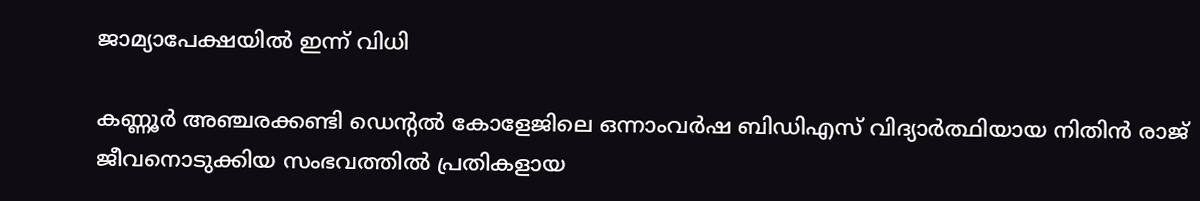ജാമ്യാപേക്ഷയിൽ ഇന്ന് വിധി

കണ്ണൂർ അഞ്ചരക്കണ്ടി ഡെന്റൽ കോളേജിലെ ഒന്നാംവർഷ ബിഡിഎസ് വിദ്യാർത്ഥിയായ നിതിൻ രാജ് ജീവനൊടുക്കിയ സംഭവത്തിൽ പ്രതികളായ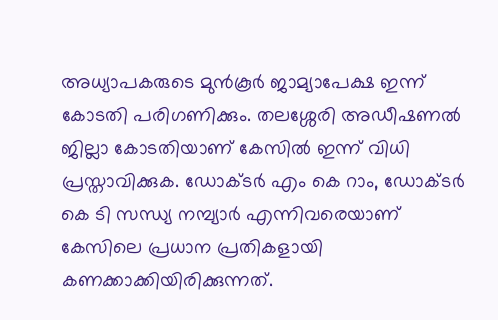അധ്യാപകരുടെ മുൻകൂർ ജാമ്യാപേക്ഷ ഇന്ന് കോടതി പരിഗണിക്കും. തലശ്ശേരി അഡീഷണൽ ജില്ലാ കോടതിയാണ് കേസിൽ ഇന്ന് വിധി പ്രസ്താവിക്കുക. ഡോക്ടർ എം കെ റാം, ഡോക്ടർ കെ ടി സന്ധ്യ നമ്പ്യാർ എന്നിവരെയാണ് കേസിലെ പ്രധാന പ്രതികളായി കണക്കാക്കിയിരിക്കുന്നത്.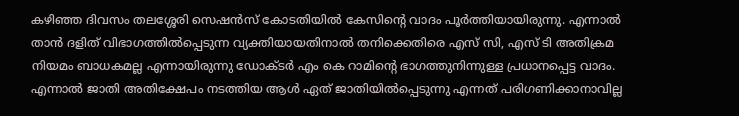കഴിഞ്ഞ ദിവസം തലശ്ശേരി സെഷൻസ് കോടതിയിൽ കേസിന്റെ വാദം പൂർത്തിയായിരുന്നു. എന്നാൽ താൻ ദളിത് വിഭാഗത്തിൽപ്പെടുന്ന വ്യക്തിയായതിനാൽ തനിക്കെതിരെ എസ് സി, എസ് ടി അതിക്രമ നിയമം ബാധകമല്ല എന്നായിരുന്നു ഡോക്ടർ എം കെ റാമിന്റെ ഭാഗത്തുനിന്നുള്ള പ്രധാനപ്പെട്ട വാദം. എന്നാൽ ജാതി അതിക്ഷേപം നടത്തിയ ആൾ ഏത് ജാതിയിൽപ്പെടുന്നു എന്നത് പരിഗണിക്കാനാവില്ല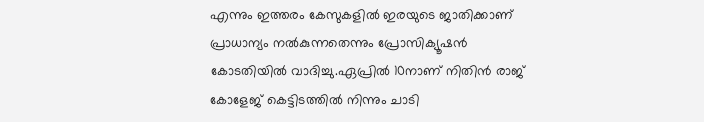എന്നും ഇത്തരം കേസുകളിൽ ഇരയുടെ ജാതിക്കാണ് പ്രാധാന്യം നൽകുന്നതെന്നും പ്രോസിക്യൂഷൻ കോടതിയിൽ വാദിച്ചു.ഏപ്രിൽ 10നാണ് നിതിൻ രാജ് കോളേജ് കെട്ടിടത്തിൽ നിന്നും ചാടി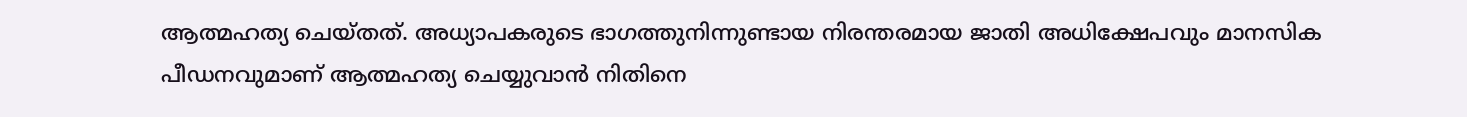ആത്മഹത്യ ചെയ്തത്. അധ്യാപകരുടെ ഭാഗത്തുനിന്നുണ്ടായ നിരന്തരമായ ജാതി അധിക്ഷേപവും മാനസിക പീഡനവുമാണ് ആത്മഹത്യ ചെയ്യുവാൻ നിതിനെ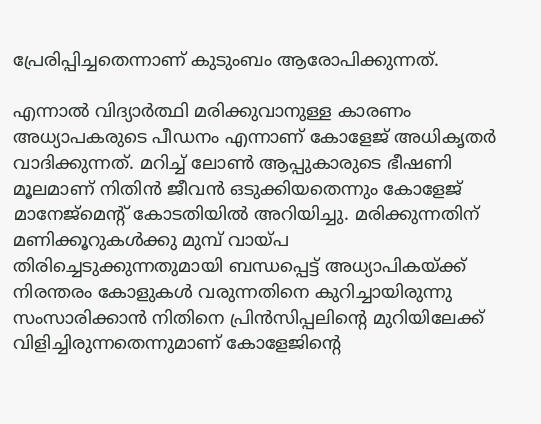പ്രേരിപ്പിച്ചതെന്നാണ് കുടുംബം ആരോപിക്കുന്നത്.

എന്നാൽ വിദ്യാർത്ഥി മരിക്കുവാനുള്ള കാരണം അധ്യാപകരുടെ പീഡനം എന്നാണ് കോളേജ് അധികൃതർ വാദിക്കുന്നത്. മറിച്ച് ലോൺ ആപ്പുകാരുടെ ഭീഷണി മൂലമാണ് നിതിൻ ജീവൻ ഒടുക്കിയതെന്നും കോളേജ് മാനേജ്മെന്റ് കോടതിയിൽ അറിയിച്ചു. മരിക്കുന്നതിന് മണിക്കൂറുകൾക്കു മുമ്പ് വായ്പ തിരിച്ചെടുക്കുന്നതുമായി ബന്ധപ്പെട്ട് അധ്യാപികയ്ക്ക് നിരന്തരം കോളുകൾ വരുന്നതിനെ കുറിച്ചായിരുന്നു സംസാരിക്കാൻ നിതിനെ പ്രിൻസിപ്പലിന്റെ മുറിയിലേക്ക് വിളിച്ചിരുന്നതെന്നുമാണ് കോളേജിന്റെ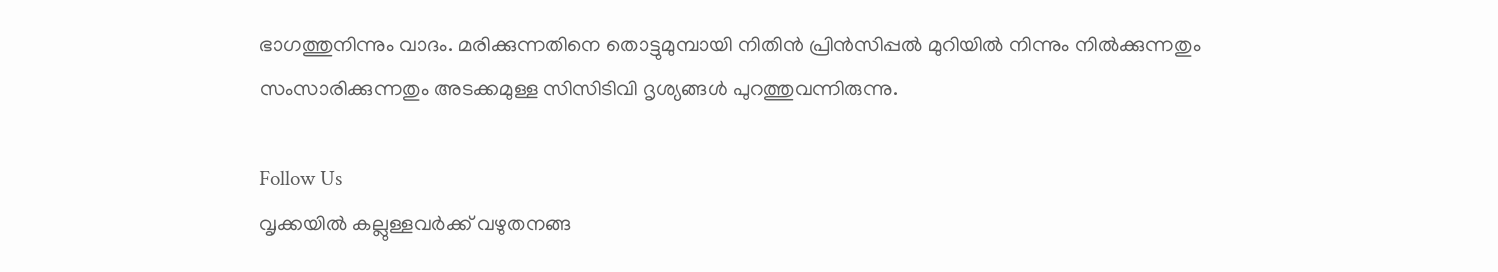ഭാഗത്തുനിന്നും വാദം. മരിക്കുന്നതിനെ തൊട്ടുമുമ്പായി നിതിൻ പ്രിൻസിപ്പൽ മുറിയിൽ നിന്നും നിൽക്കുന്നതും സംസാരിക്കുന്നതും അടക്കമുള്ള സിസിടിവി ദൃശ്യങ്ങൾ പുറത്തുവന്നിരുന്നു.

Follow Us
വൃക്കയിൽ കല്ലുള്ളവർക്ക് വഴുതനങ്ങ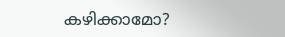കഴിക്കാമോ?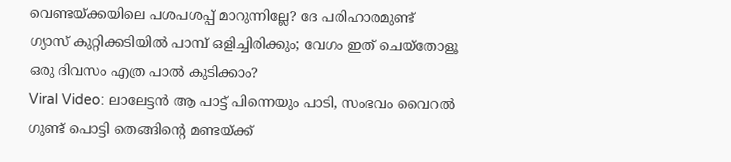വെണ്ടയ്ക്കയിലെ പശപശപ്പ് മാറുന്നില്ലേ? ദേ പരിഹാരമുണ്ട്
ഗ്യാസ് കുറ്റിക്കടിയില്‍ പാമ്പ് ഒളിച്ചിരിക്കും; വേഗം ഇത് ചെയ്‌തോളൂ
ഒരു ദിവസം എത്ര പാല്‍ കുടിക്കാം?
Viral Video: ലാലേട്ടൻ ആ പാട്ട് പിന്നെയും പാടി, സംഭവം വൈറൽ
ഗുണ്ട് പൊട്ടി തെങ്ങിൻ്റെ മണ്ടയ്ക്ക്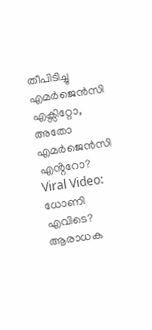തീപിടിച്ചു
എമർജെൻസി എക്സിറ്റോ, അതോ എമർജെൻസി എൻ്ററോ?
Viral Video: ധോണി എവിടെ? ആരാധക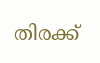തിരക്ക്